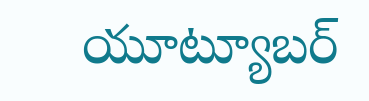యూట్యూబర్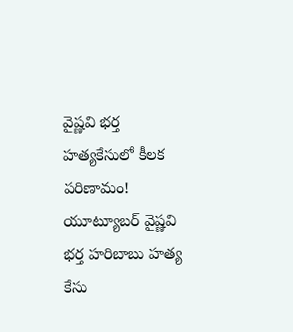వైష్ణవి భర్త హత్యకేసులో కీలక పరిణామం!
యూట్యూబర్ వైష్ణవి భర్త హరిబాబు హత్య కేసు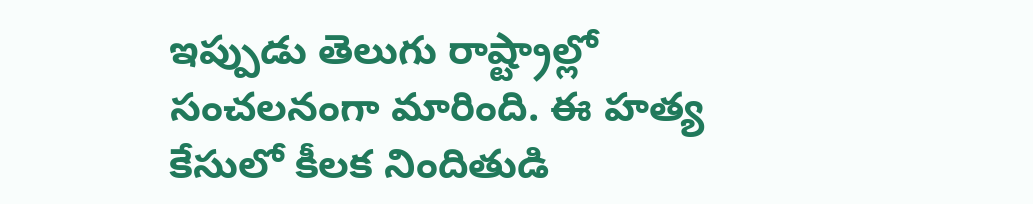ఇప్పుడు తెలుగు రాష్ట్రాల్లో సంచలనంగా మారింది. ఈ హత్య కేసులో కీలక నిందితుడి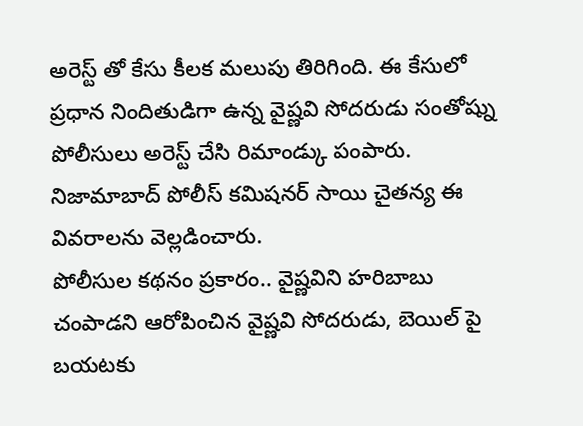అరెస్ట్ తో కేసు కీలక మలుపు తిరిగింది. ఈ కేసులో ప్రధాన నిందితుడిగా ఉన్న వైష్ణవి సోదరుడు సంతోష్ను పోలీసులు అరెస్ట్ చేసి రిమాండ్కు పంపారు. నిజామాబాద్ పోలీస్ కమిషనర్ సాయి చైతన్య ఈ వివరాలను వెల్లడించారు.
పోలీసుల కథనం ప్రకారం.. వైష్ణవిని హరిబాబు చంపాడని ఆరోపించిన వైష్ణవి సోదరుడు, బెయిల్ పై బయటకు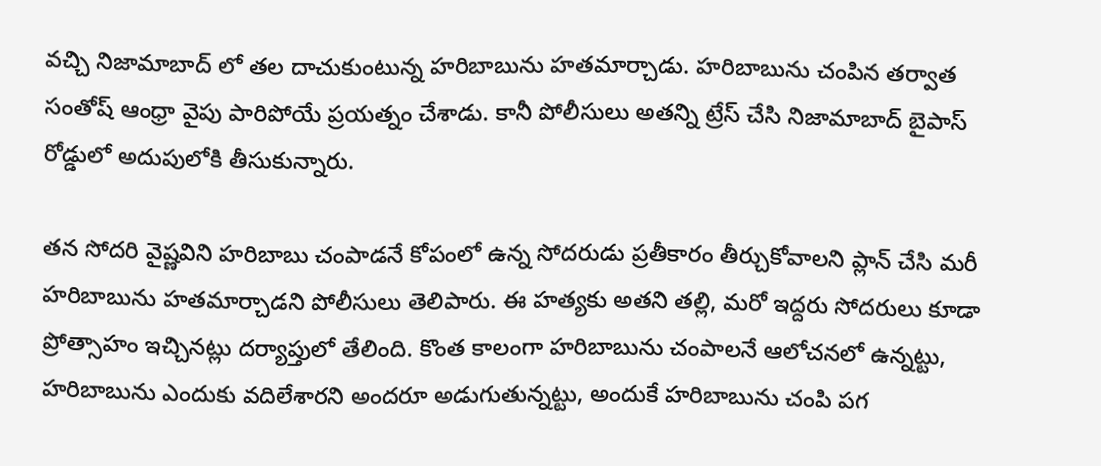వచ్చి నిజామాబాద్ లో తల దాచుకుంటున్న హరిబాబును హతమార్చాడు. హరిబాబును చంపిన తర్వాత సంతోష్ ఆంధ్రా వైపు పారిపోయే ప్రయత్నం చేశాడు. కానీ పోలీసులు అతన్ని ట్రేస్ చేసి నిజామాబాద్ బైపాస్ రోడ్డులో అదుపులోకి తీసుకున్నారు.

తన సోదరి వైష్ణవిని హరిబాబు చంపాడనే కోపంలో ఉన్న సోదరుడు ప్రతీకారం తీర్చుకోవాలని ప్లాన్ చేసి మరీ హరిబాబును హతమార్చాడని పోలీసులు తెలిపారు. ఈ హత్యకు అతని తల్లి, మరో ఇద్దరు సోదరులు కూడా ప్రోత్సాహం ఇచ్చినట్లు దర్యాప్తులో తేలింది. కొంత కాలంగా హరిబాబును చంపాలనే ఆలోచనలో ఉన్నట్టు, హరిబాబును ఎందుకు వదిలేశారని అందరూ అడుగుతున్నట్టు, అందుకే హరిబాబును చంపి పగ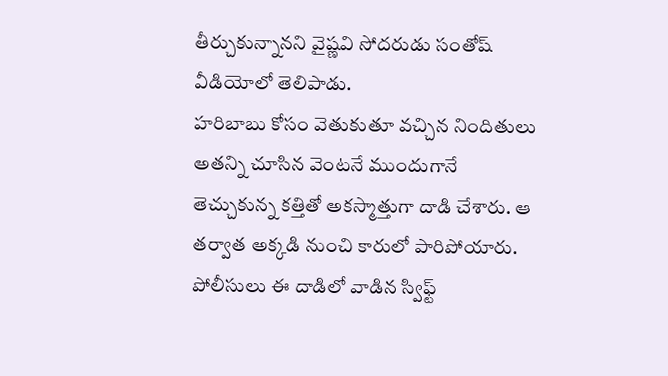తీర్చుకున్నానని వైష్ణవి సోదరుడు సంతోష్ వీడియోలో తెలిపాడు.
హరిబాబు కోసం వెతుకుతూ వచ్చిన నిందితులు అతన్ని చూసిన వెంటనే ముందుగానే తెచ్చుకున్న కత్తితో అకస్మాత్తుగా దాడి చేశారు. ఆ తర్వాత అక్కడి నుంచి కారులో పారిపోయారు.
పోలీసులు ఈ దాడిలో వాడిన స్విఫ్ట్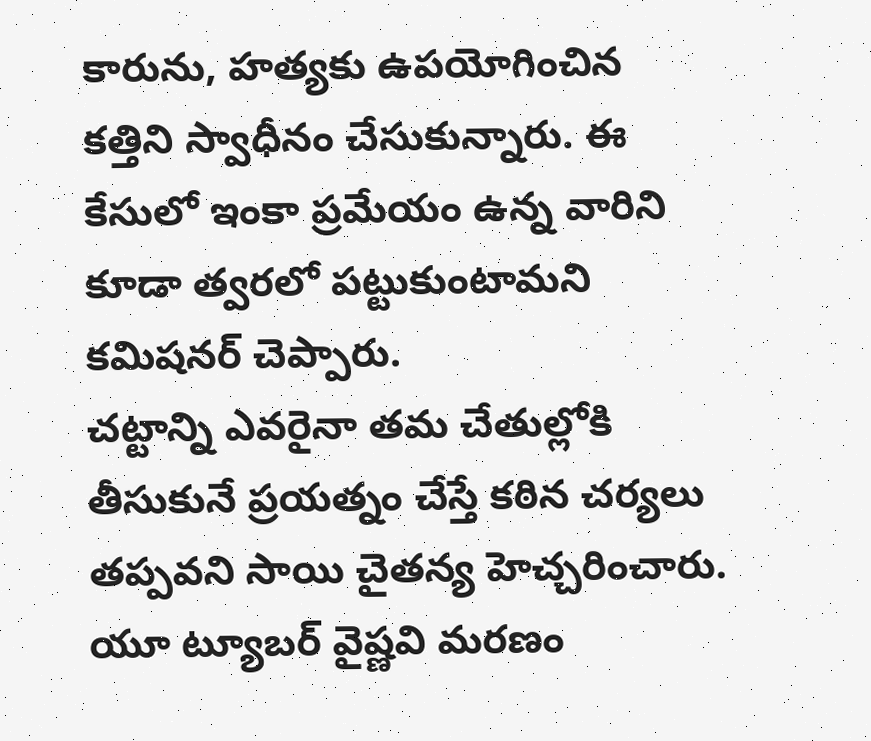కారును, హత్యకు ఉపయోగించిన కత్తిని స్వాధీనం చేసుకున్నారు. ఈ కేసులో ఇంకా ప్రమేయం ఉన్న వారిని కూడా త్వరలో పట్టుకుంటామని కమిషనర్ చెప్పారు.
చట్టాన్ని ఎవరైనా తమ చేతుల్లోకి తీసుకునే ప్రయత్నం చేస్తే కఠిన చర్యలు తప్పవని సాయి చైతన్య హెచ్చరించారు. యూ ట్యూబర్ వైష్ణవి మరణం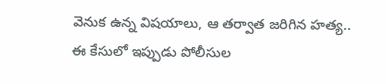వెనుక ఉన్న విషయాలు, ఆ తర్వాత జరిగిన హత్య.. ఈ కేసులో ఇప్పుడు పోలీసుల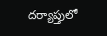దర్యాప్తులో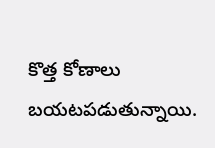కొత్త కోణాలు బయటపడుతున్నాయి.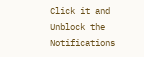Click it and Unblock the Notifications